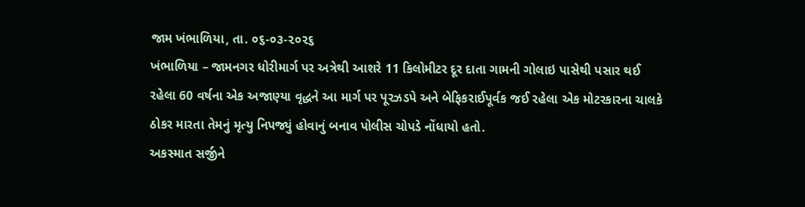જામ ખંભાળિયા, તા. ૦૬-૦૩-૨૦૨૬
ખંભાળિયા – જામનગર ધોરીમાર્ગ પર અત્રેથી આશરે 11 કિલોમીટર દૂર દાતા ગામની ગોલાઇ પાસેથી પસાર થઈ રહેલા 60 વર્ષના એક અજાણ્યા વૃદ્ધને આ માર્ગ પર પૂરઝડપે અને બેફિકરાઈપૂર્વક જઈ રહેલા એક મોટરકારના ચાલકે ઠોકર મારતા તેમનું મૃત્યુ નિપજ્યું હોવાનું બનાવ પોલીસ ચોપડે નોંધાયો હતો.
અકસ્માત સર્જીને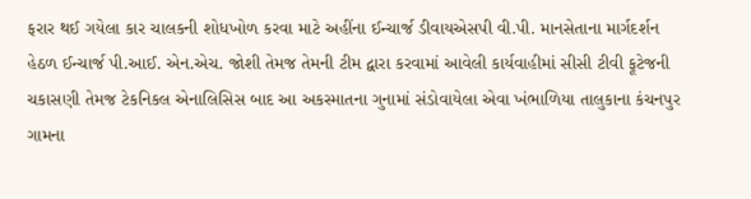ફરાર થઈ ગયેલા કાર ચાલકની શોધખોળ કરવા માટે અહીંના ઈન્ચાર્જ ડીવાયએસપી વી.પી. માનસેતાના માર્ગદર્શન હેઠળ ઈન્ચાર્જ પી.આઈ. એન.એચ. જોશી તેમજ તેમની ટીમ દ્વારા કરવામાં આવેલી કાર્યવાહીમાં સીસી ટીવી ફૂટેજની ચકાસણી તેમજ ટેકનિકલ એનાલિસિસ બાદ આ અકસ્માતના ગુનામાં સંડોવાયેલા એવા ખંભાળિયા તાલુકાના કંચનપુર ગામના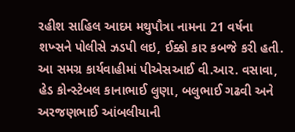રહીશ સાહિલ આદમ મથુપૌત્રા નામના 21 વર્ષના શખ્સને પોલીસે ઝડપી લઇ, ઈક્કો કાર કબજે કરી હતી.
આ સમગ્ર કાર્યવાહીમાં પીએસઆઈ વી.આર. વસાવા, હેડ કોન્સ્ટેબલ કાનાભાઈ લુણા, બલુભાઈ ગઢવી અને અરજણભાઈ આંબલીયાની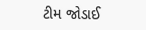ટીમ જોડાઈ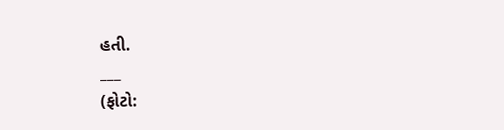હતી.
___
(ફોટો: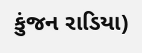કુંજન રાડિયા)